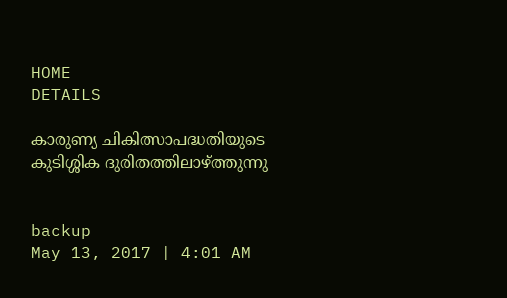HOME
DETAILS

കാരുണ്യ ചികിത്സാപദ്ധതിയുടെ കുടിശ്ശിക ദുരിതത്തിലാഴ്ത്തുന്നു


backup
May 13, 2017 | 4:01 AM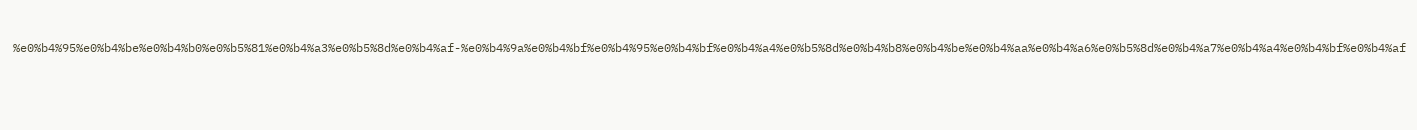%e0%b4%95%e0%b4%be%e0%b4%b0%e0%b5%81%e0%b4%a3%e0%b5%8d%e0%b4%af-%e0%b4%9a%e0%b4%bf%e0%b4%95%e0%b4%bf%e0%b4%a4%e0%b5%8d%e0%b4%b8%e0%b4%be%e0%b4%aa%e0%b4%a6%e0%b5%8d%e0%b4%a7%e0%b4%a4%e0%b4%bf%e0%b4%af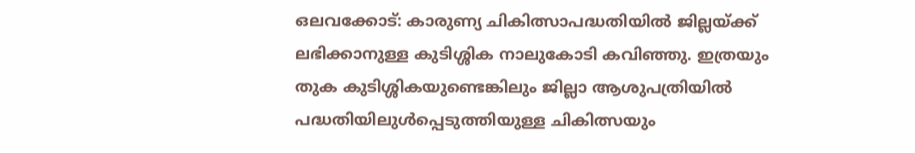ഒലവക്കോട്: കാരുണ്യ ചികിത്സാപദ്ധതിയില്‍ ജില്ലയ്ക്ക് ലഭിക്കാനുള്ള കുടിശ്ശിക നാലുകോടി കവിഞ്ഞു. ഇത്രയും തുക കുടിശ്ശികയുണ്ടെങ്കിലും ജില്ലാ ആശുപത്രിയില്‍ പദ്ധതിയിലുള്‍പ്പെടുത്തിയുള്ള ചികിത്സയും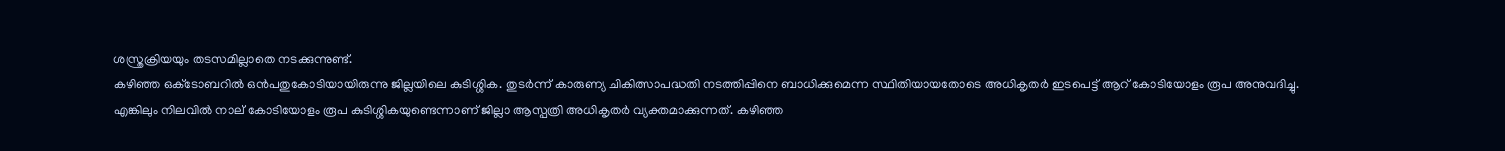ശസ്ത്രക്രിയയും തടസമില്ലാതെ നടക്കുന്നുണ്ട്.
കഴിഞ്ഞ ഒക്‌ടോബറില്‍ ഒന്‍പതുകോടിയായിരുന്നു ജില്ലയിലെ കുടിശ്ശിക. തുടര്‍ന്ന് കാരുണ്യ ചികിത്സാപദ്ധതി നടത്തിപ്പിനെ ബാധിക്കുമെന്ന സ്ഥിതിയായതോടെ അധികൃതര്‍ ഇടപെട്ട് ആറ് കോടിയോളം രൂപ അനുവദിച്ചു.
എങ്കിലും നിലവില്‍ നാല് കോടിയോളം രൂപ കുടിശ്ശികയുണ്ടെന്നാണ് ജില്ലാ ആസ്പത്രി അധികൃതര്‍ വ്യക്തമാക്കുന്നത്. കഴിഞ്ഞ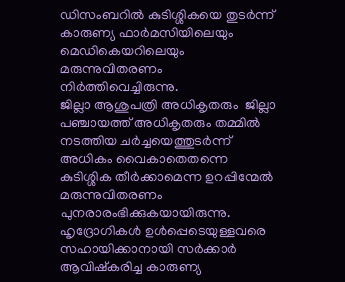ഡിസംബറില്‍ കുടിശ്ശികയെ തുടര്‍ന്ന് കാരുണ്യ ഫാര്‍മസിയിലെയും മെഡികെയറിലെയും മരുന്നുവിതരണം നിര്‍ത്തിവെച്ചിരുന്നു.
ജില്ലാ ആശുപത്രി അധികൃതരും  ജില്ലാ പഞ്ചായത്ത് അധികൃതരും തമ്മില്‍ നടത്തിയ ചര്‍ച്ചയെത്തുടര്‍ന്ന് അധികം വൈകാതെതന്നെ കുടിശ്ശിക തീര്‍ക്കാമെന്ന ഉറപ്പിന്മേല്‍ മരുന്നുവിതരണം പുനരാരംഭിക്കുകയായിരുന്നു.
ഹൃദ്രോഗികള്‍ ഉള്‍പ്പെടെയുള്ളവരെ  സഹായിക്കാനായി സര്‍ക്കാര്‍ ആവിഷ്‌കരിച്ച കാരുണ്യ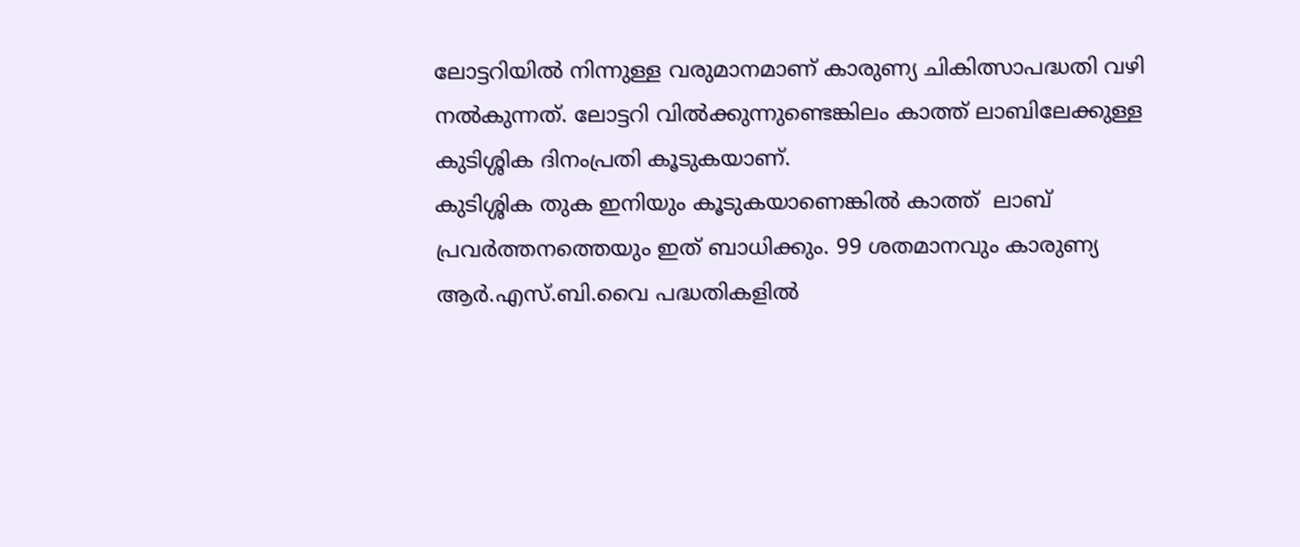ലോട്ടറിയില്‍ നിന്നുള്ള വരുമാനമാണ് കാരുണ്യ ചികിത്സാപദ്ധതി വഴി നല്‍കുന്നത്. ലോട്ടറി വില്‍ക്കുന്നുണ്ടെങ്കിലം കാത്ത് ലാബിലേക്കുള്ള കുടിശ്ശിക ദിനംപ്രതി കൂടുകയാണ്.
കുടിശ്ശിക തുക ഇനിയും കൂടുകയാണെങ്കില്‍ കാത്ത്  ലാബ് പ്രവര്‍ത്തനത്തെയും ഇത് ബാധിക്കും. 99 ശതമാനവും കാരുണ്യ ആര്‍.എസ്.ബി.വൈ പദ്ധതികളില്‍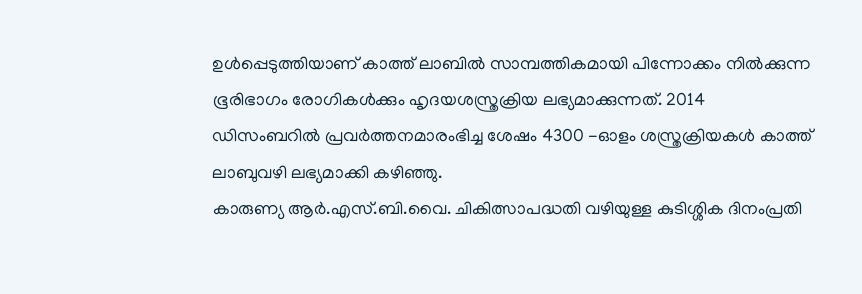ഉള്‍പ്പെടുത്തിയാണ് കാത്ത് ലാബില്‍ സാമ്പത്തികമായി പിന്നോക്കം നില്‍ക്കുന്ന ഭൂരിഭാഗം രോഗികള്‍ക്കും ഹൃദയശസ്ത്രക്രിയ ലഭ്യമാക്കുന്നത്. 2014 ഡിസംബറില്‍ പ്രവര്‍ത്തനമാരംഭിച്ച ശേഷം 4300 -ഓളം ശസ്ത്രക്രിയകള്‍ കാത്ത് ലാബുവഴി ലഭ്യമാക്കി കഴിഞ്ഞു.
കാരുണ്യ ആര്‍.എസ്.ബി.വൈ. ചികിത്സാപദ്ധതി വഴിയുള്ള കുടിശ്ശിക ദിനംപ്രതി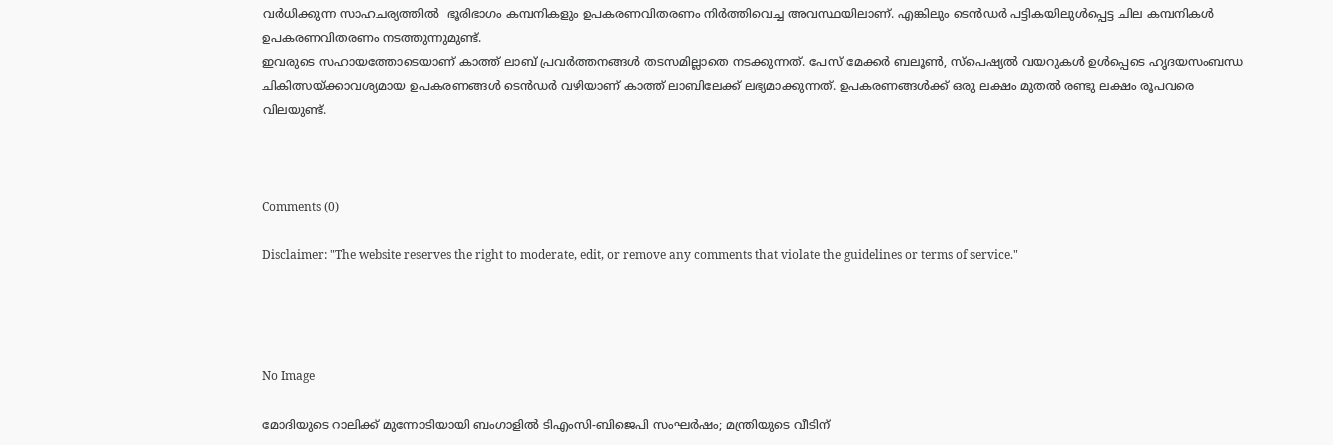വര്‍ധിക്കുന്ന സാഹചര്യത്തില്‍  ഭൂരിഭാഗം കമ്പനികളും ഉപകരണവിതരണം നിര്‍ത്തിവെച്ച അവസ്ഥയിലാണ്. എങ്കിലും ടെന്‍ഡര്‍ പട്ടികയിലുള്‍പ്പെട്ട ചില കമ്പനികള്‍ ഉപകരണവിതരണം നടത്തുന്നുമുണ്ട്.
ഇവരുടെ സഹായത്തോടെയാണ് കാത്ത് ലാബ് പ്രവര്‍ത്തനങ്ങള്‍ തടസമില്ലാതെ നടക്കുന്നത്. പേസ് മേക്കര്‍ ബലൂണ്‍, സ്‌പെഷ്യല്‍ വയറുകള്‍ ഉള്‍പ്പെടെ ഹൃദയസംബന്ധ ചികിത്സയ്ക്കാവശ്യമായ ഉപകരണങ്ങള്‍ ടെന്‍ഡര്‍ വഴിയാണ് കാത്ത് ലാബിലേക്ക് ലഭ്യമാക്കുന്നത്. ഉപകരണങ്ങള്‍ക്ക് ഒരു ലക്ഷം മുതല്‍ രണ്ടു ലക്ഷം രൂപവരെ വിലയുണ്ട്.



Comments (0)

Disclaimer: "The website reserves the right to moderate, edit, or remove any comments that violate the guidelines or terms of service."




No Image

മോദിയുടെ റാലിക്ക് മുന്നോടിയായി ബംഗാളില്‍ ടിഎംസി-ബിജെപി സംഘര്‍ഷം; മന്ത്രിയുടെ വീടിന്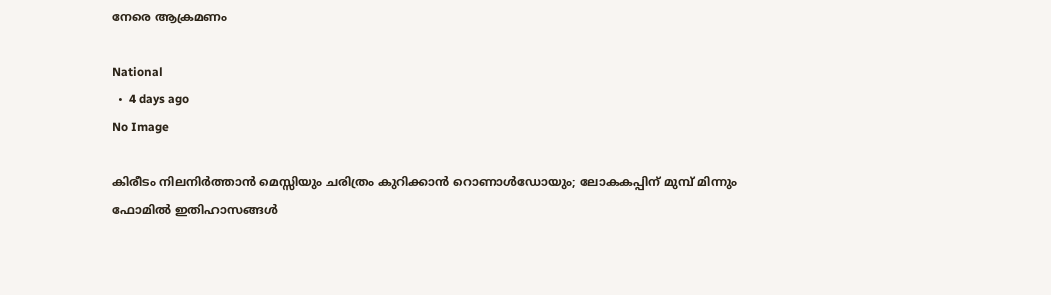നേരെ ആക്രമണം

National
  •  4 days ago
No Image

കിരീടം നിലനിർത്താൻ മെസ്സിയും ചരിത്രം കുറിക്കാൻ റൊണാൾഡോയും; ലോകകപ്പിന് മുമ്പ് മിന്നും ഫോമിൽ ഇതിഹാസങ്ങൾ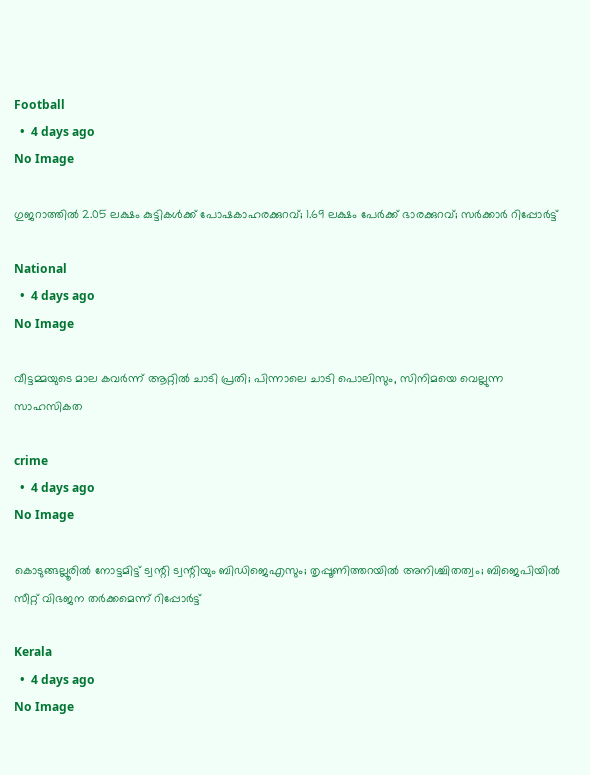Football
  •  4 days ago
No Image

ഗുജറാത്തില്‍ 2.05 ലക്ഷം കുട്ടികള്‍ക്ക് പോഷകാഹരക്കുറവ്; 1.69 ലക്ഷം പേര്‍ക്ക് ഭാരക്കുറവ്; സര്‍ക്കാര്‍ റിപ്പോര്‍ട്ട്

National
  •  4 days ago
No Image

വീട്ടമ്മയുടെ മാല കവർന്ന് ആറ്റിൽ ചാടി പ്രതി; പിന്നാലെ ചാടി പൊലിസും, സിനിമയെ വെല്ലുന്ന സാഹസികത

crime
  •  4 days ago
No Image

കൊടുങ്ങല്ലൂരില്‍ നോട്ടമിട്ട് ട്വന്റി ട്വന്റിയും ബിഡിജെഎസും; തൃപ്പൂണിത്തറയില്‍ അനിശ്ചിതത്വം; ബിജെപിയില്‍ സീറ്റ് വിഭജന തര്‍ക്കമെന്ന് റിപ്പോര്‍ട്ട്

Kerala
  •  4 days ago
No Image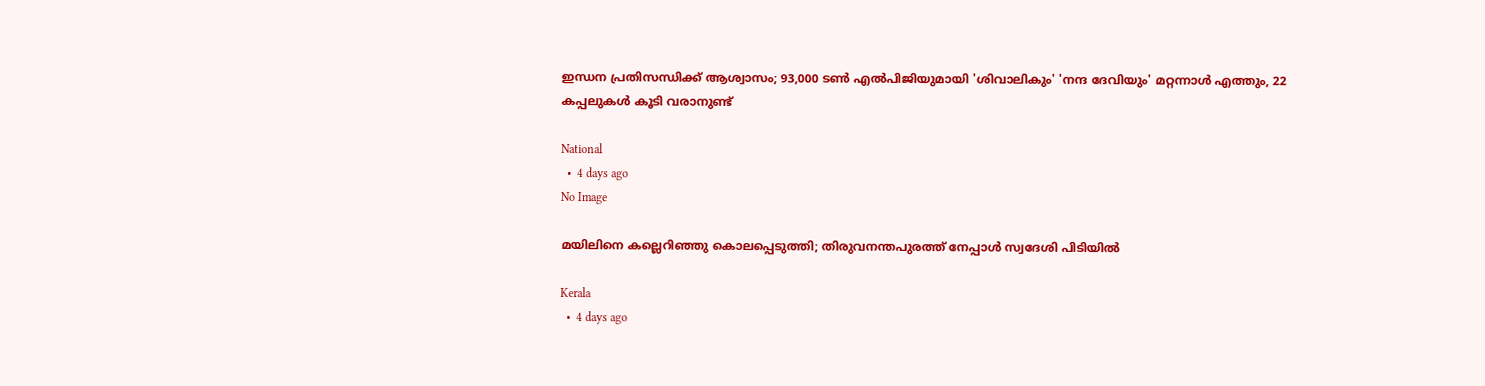ഇന്ധന പ്രതിസന്ധിക്ക് ആശ്വാസം; 93,000 ടൺ എൽപിജിയുമായി 'ശിവാലികും' 'നന്ദ ദേവിയും' മറ്റന്നാൾ എത്തും, 22 കപ്പലുകൾ കൂടി വരാനുണ്ട്

National
  •  4 days ago
No Image

മയിലിനെ കല്ലെറിഞ്ഞു കൊലപ്പെടുത്തി; തിരുവനന്തപുരത്ത് നേപ്പാൾ സ്വദേശി പിടിയിൽ

Kerala
  •  4 days ago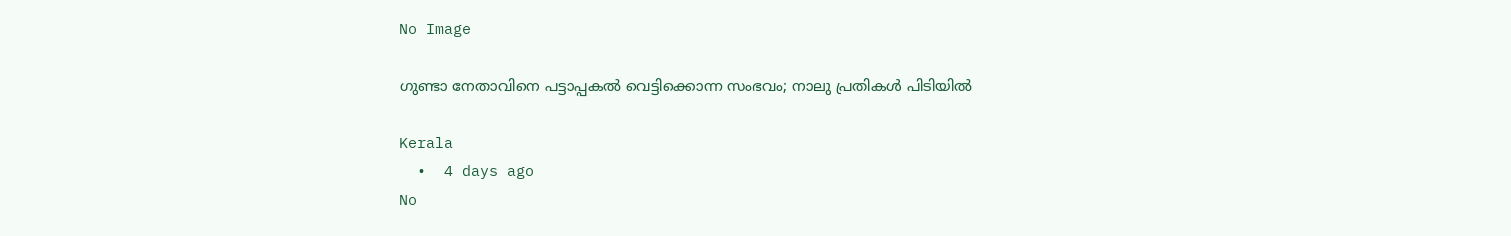No Image

ഗുണ്ടാ നേതാവിനെ പട്ടാപ്പകല്‍ വെട്ടിക്കൊന്ന സംഭവം; നാലു പ്രതികള്‍ പിടിയില്‍

Kerala
  •  4 days ago
No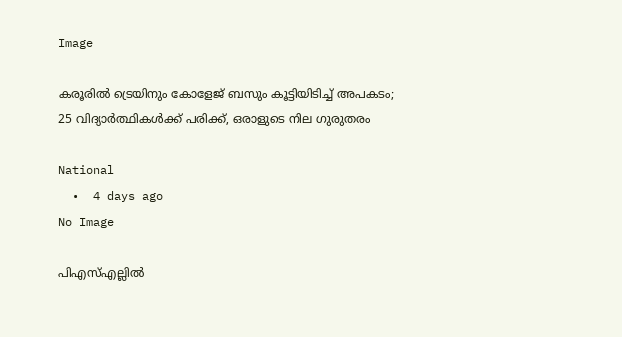Image

കരൂരിൽ ട്രെയിനും കോളേജ് ബസും കൂട്ടിയിടിച്ച് അപകടം; 25 വിദ്യാർത്ഥികൾക്ക് പരിക്ക്, ഒരാളുടെ നില ഗുരുതരം

National
  •  4 days ago
No Image

പിഎസ്എല്ലിൽ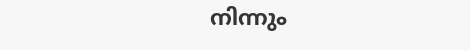നിന്നും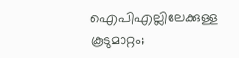ഐപിഎല്ലിലേക്കുള്ള കൂടുമാറ്റം;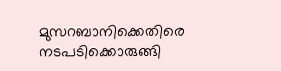മുസറബാനിക്കെതിരെ നടപടിക്കൊരുങ്ങി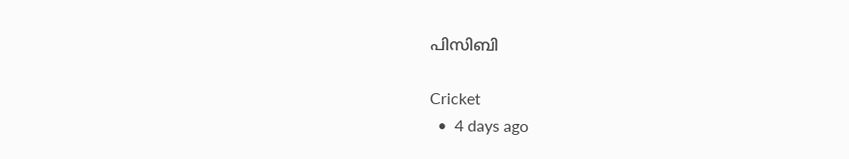പിസിബി

Cricket
  •  4 days ago